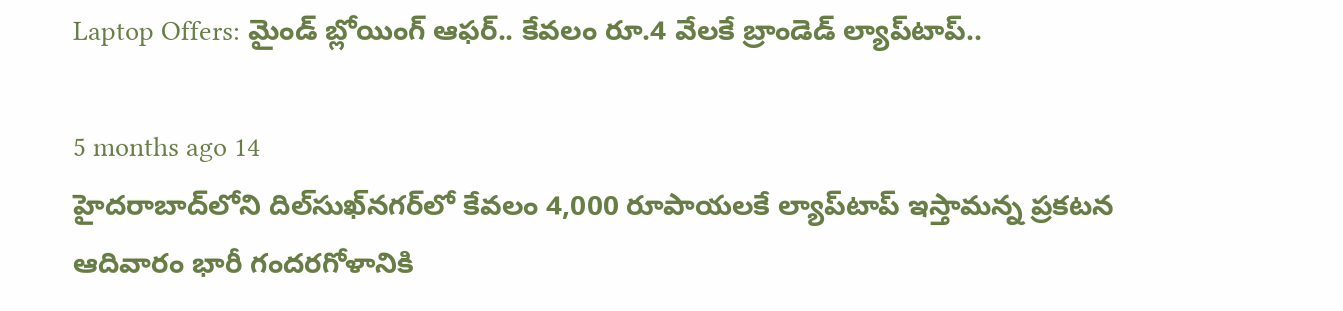Laptop Offers: మైండ్ బ్లోయింగ్ ఆఫర్.. కేవలం రూ.4 వేలకే బ్రాండెడ్ ల్యాప్‌టాప్..

5 months ago 14
హైదరాబాద్‌లోని దిల్‌సుఖ్‌నగర్‌లో కేవలం 4,000 రూపాయలకే ల్యాప్‌టాప్ ఇస్తామన్న ప్రకటన ఆదివారం భారీ గందరగోళానికి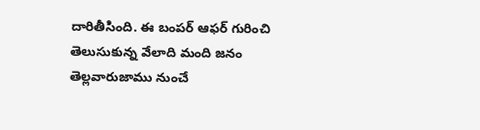దారితీసింది. ఈ బంపర్ ఆఫర్ గురించి తెలుసుకున్న వేలాది మంది జనం తెల్లవారుజాము నుంచే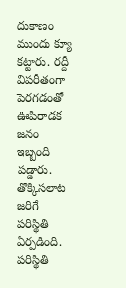దుకాణం ముందు క్యూ కట్టారు. రద్దీ విపరీతంగా పెరగడంతో ఊపిరాడక జనం ఇబ్బంది పడ్డారు. తొక్కిసలాట జరిగే పరిస్థితి ఏర్పడింది. పరిస్థితి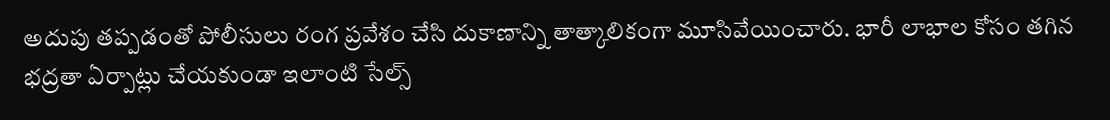అదుపు తప్పడంతో పోలీసులు రంగ ప్రవేశం చేసి దుకాణాన్ని తాత్కాలికంగా మూసివేయించారు. భారీ లాభాల కోసం తగిన భద్రతా ఏర్పాట్లు చేయకుండా ఇలాంటి సేల్స్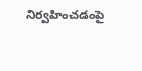నిర్వహించడంపై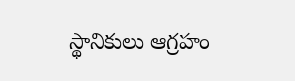స్థానికులు ఆగ్రహం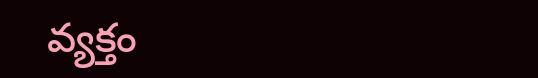వ్యక్తం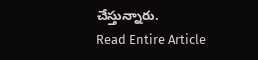చేస్తున్నారు.
Read Entire Article